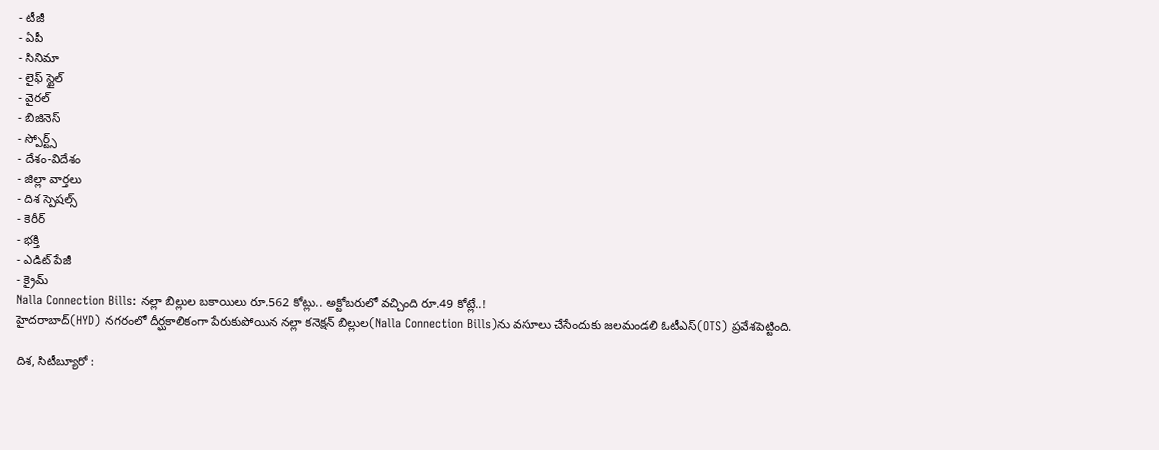- టీజీ
- ఏపీ
- సినిమా
- లైఫ్ స్టైల్
- వైరల్
- బిజినెస్
- స్పోర్ట్స్
- దేశం-విదేశం
- జిల్లా వార్తలు
- దిశ స్పెషల్స్
- కెరీర్
- భక్తి
- ఎడిట్ పేజీ
- క్రైమ్
Nalla Connection Bills: నల్లా బిల్లుల బకాయిలు రూ.562 కోట్లు.. అక్టోబరులో వచ్చింది రూ.49 కోట్లే..!
హైదరాబాద్(HYD) నగరంలో దీర్ఘకాలికంగా పేరుకుపోయిన నల్లా కనెక్షన్ బిల్లుల(Nalla Connection Bills)ను వసూలు చేసేందుకు జలమండలి ఓటీఎస్(OTS) ప్రవేశపెట్టింది.

దిశ, సిటీబ్యూరో :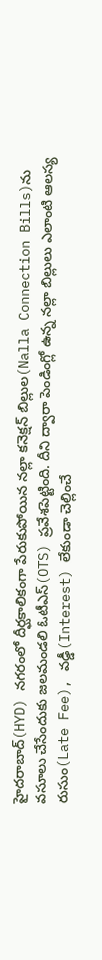హైదరాబాద్(HYD) నగరంలో దీర్ఘకాలికంగా పేరుకుపోయిన నల్లా కనెక్షన్ బిల్లుల(Nalla Connection Bills)ను వసూలు చేసేందుకు జలమండలి ఓటీఎస్(OTS) ప్రవేశపెట్టింది. దీని ద్వారా పెండింగ్లో ఉన్న నల్లా బిల్లులు ఎలాంటి ఆలస్య రుసుం(Late Fee), వడ్డీ(Interest) లేకుండా చెల్లించే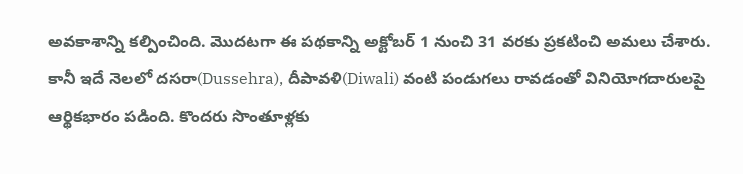అవకాశాన్ని కల్పించింది. మొదటగా ఈ పథకాన్ని అక్టోబర్ 1 నుంచి 31 వరకు ప్రకటించి అమలు చేశారు. కానీ ఇదే నెలలో దసరా(Dussehra), దీపావళి(Diwali) వంటి పండుగలు రావడంతో వినియోగదారులపై ఆర్థికభారం పడింది. కొందరు సొంతూళ్లకు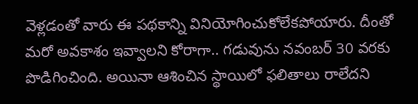వెళ్లడంతో వారు ఈ పథకాన్ని వినియోగించుకోలేకపోయారు. దీంతో మరో అవకాశం ఇవ్వాలని కోరాగా.. గడువును నవంబర్ 30 వరకు పొడిగించింది. అయినా ఆశించిన స్థాయిలో ఫలితాలు రాలేదని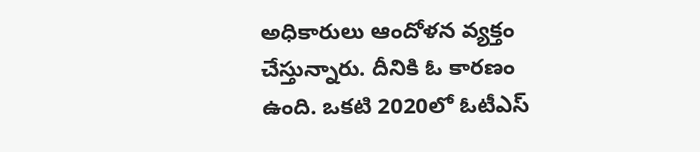అధికారులు ఆందోళన వ్యక్తం చేస్తున్నారు. దీనికి ఓ కారణం ఉంది. ఒకటి 2020లో ఓటీఎస్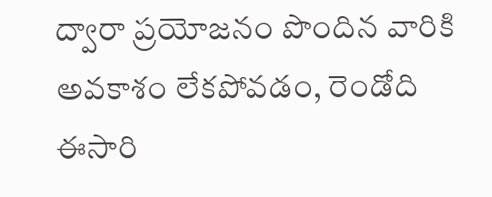ద్వారా ప్రయోజనం పొందిన వారికి అవకాశం లేకపోవడం, రెండోది ఈసారి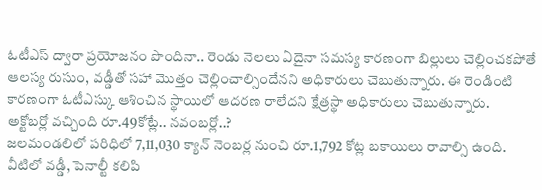ఓటీఎస్ ద్వారా ప్రయోజనం పొందినా.. రెండు నెలలు ఏదైనా సమస్య కారణంగా బిల్లులు చెల్లించకపోతే ఆలస్య రుసుం, వడ్డీతో సహా మొత్తం చెల్లించాల్సిందేనని అధికారులు చెబుతున్నారు. ఈ రెండింటి కారణంగా ఓటీఎస్కు ఆశించిన స్థాయిలో ఆదరణ రాలేదని క్షేత్రస్థా అధికారులు చెబుతున్నారు.
అక్టోబర్లో వచ్చింది రూ.49కోట్లే.. నవంబర్లో..?
జలమండలిలో పరిధిలో 7,11,030 క్యాన్ నెంబర్ల నుంచి రూ.1,792 కోట్ల బకాయిలు రావాల్సి ఉంది. వీటిలో వడ్డీ, పెనాల్టీ కలిపి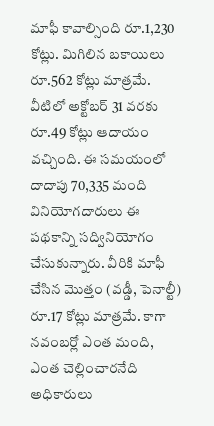మాఫీ కావాల్సింది రూ.1,230 కోట్లు. మిగిలిన బకాయిలు రూ.562 కోట్లు మాత్రమే. వీటిలో అక్టోబర్ 31 వరకు రూ.49 కోట్లు ఆదాయం వచ్చింది. ఈ సమయంలో దాదాపు 70,335 మంది వినియోగదారులు ఈ పథకాన్ని సద్వినియోగం చేసుకున్నారు. వీరికి మాఫీ చేసిన మొత్తం (వడ్డీ, పెనాల్టీ) రూ.17 కోట్లు మాత్రమే. కాగా నవంబర్లో ఎంత మంది, ఎంత చెల్లించారనేది అధికారులు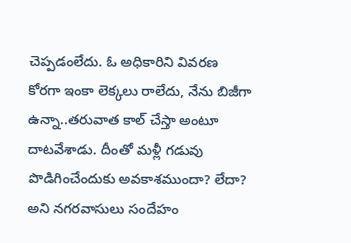చెప్పడంలేదు. ఓ అధికారిని వివరణ కోరగా ఇంకా లెక్కలు రాలేదు, నేను బిజీగా ఉన్నా..తరువాత కాల్ చేస్తా అంటూ దాటవేశాడు. దీంతో మళ్లీ గడువు పొడిగించేందుకు అవకాశముందా? లేదా? అని నగరవాసులు సందేహం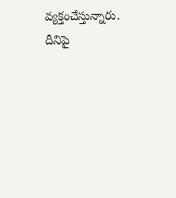వ్యక్తంచేస్తున్నారు. దీనిపై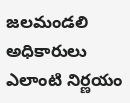జలమండలి అధికారులు ఎలాంటి నిర్ణయం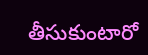తీసుకుంటారో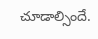చూడాల్సిందే.